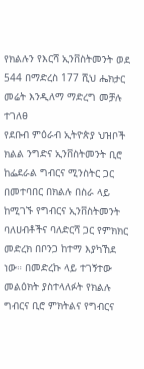የክልሉን የእርሻ ኢንቨስትመንት ወደ 544 በማድረስ 177 ሺህ ሔክታር መሬት እንዲለማ ማድረግ መቻሉ ተገለፀ
የደቡብ ምዕራብ ኢትዮጵያ ህዝቦች ክልል ንግድና ኢንቨስትመንት ቢሮ ከፌደራል ግብርና ሚንስትር ጋር በመተባበር በክልሉ በስራ ላይ ከሚገኙ የግብርና ኢንቨስትመንት ባለሀብቶችና ባለድርሻ ጋር የምክክር መድረክ በቦንጋ ከተማ እያካኸደ ነው። በመድረኩ ላይ ተገኝተው መልዕክት ያስተላለፉት የክልሉ ግብርና ቢሮ ምክትልና የግብርና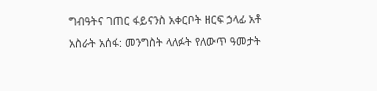ግብዓትና ገጠር ፋይናንስ አቀርቦት ዘርፍ ኃላፊ አቶ አስራት አሰፋ: መንግስት ላለፉት የለውጥ ዓመታት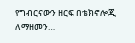የግብርናውን ዘርፍ በቴክኖሎጂ ለማዘመን…